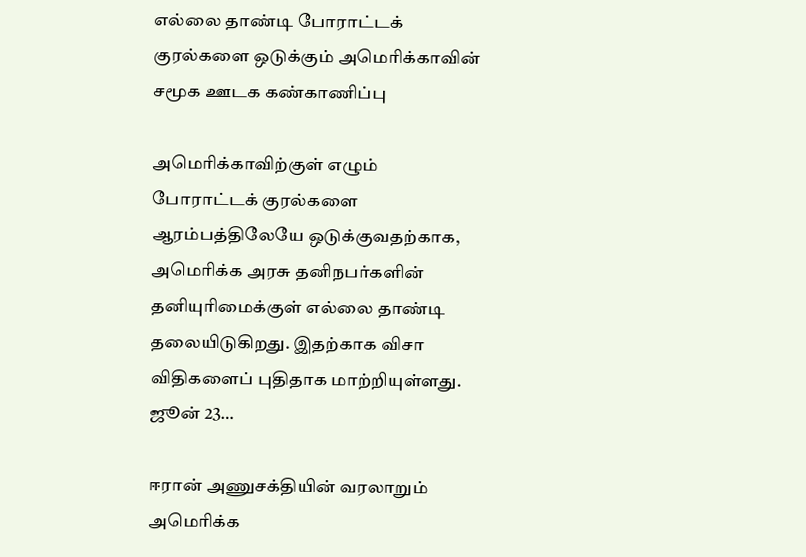எல்லை தாண்டி போராட்டக் குரல்களை ஒடுக்கும் அமெரிக்காவின் சமூக ஊடக கண்காணிப்பு

அமெரிக்காவிற்குள் எழும் போராட்டக் குரல்களை ஆரம்பத்திலேயே ஒடுக்குவதற்காக, அமெரிக்க அரசு தனிநபர்களின் தனியுரிமைக்குள் எல்லை தாண்டி தலையிடுகிறது. இதற்காக விசா விதிகளைப் புதிதாக மாற்றியுள்ளது. ஜூன் 23…

ஈரான் அணுசக்தியின் வரலாறும் அமெரிக்க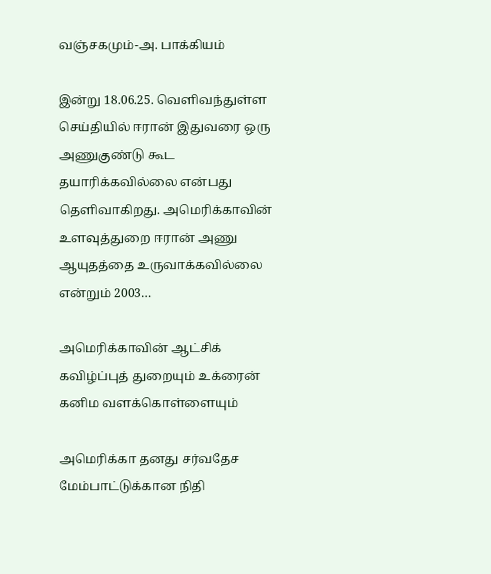வஞ்சகமும்-அ. பாக்கியம்

இன்று 18.06.25. வெளிவந்துள்ள செய்தியில் ஈரான் இதுவரை ஒரு அணுகுண்டு கூட தயாரிக்கவில்லை என்பது தெளிவாகிறது. அமெரிக்காவின் உளவுத்துறை ஈரான் அணு ஆயுதத்தை உருவாக்கவில்லை என்றும் 2003…

அமெரிக்காவின் ஆட்சிக் கவிழ்ப்புத் துறையும் உக்ரைன் கனிம வளக்கொள்ளையும்

அமெரிக்கா தனது சர்வதேச மேம்பாட்டுக்கான நிதி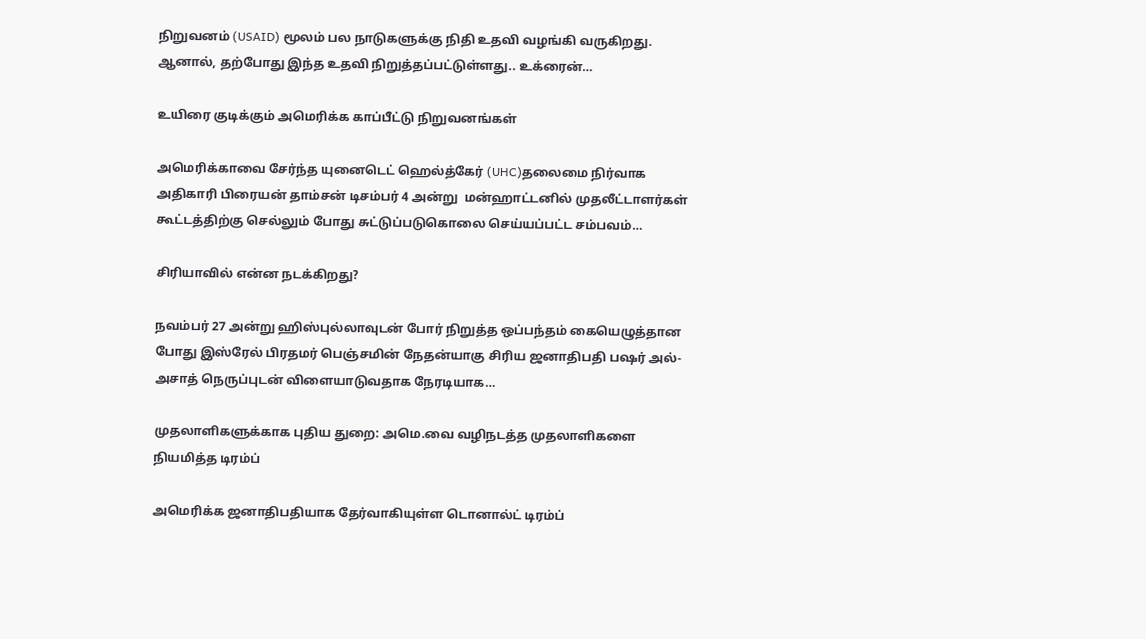நிறுவனம் (USAID) மூலம் பல நாடுகளுக்கு நிதி உதவி வழங்கி வருகிறது. ஆனால், தற்போது இந்த உதவி நிறுத்தப்பட்டுள்ளது.. உக்ரைன்…

உயிரை குடிக்கும் அமெரிக்க காப்பீட்டு நிறுவனங்கள்

அமெரிக்காவை சேர்ந்த யுனைடெட் ஹெல்த்கேர் (UHC)தலைமை நிர்வாக அதிகாரி பிரையன் தாம்சன் டிசம்பர் 4 அன்று  மன்ஹாட்டனில் முதலீட்டாளர்கள் கூட்டத்திற்கு செல்லும் போது சுட்டுப்படுகொலை செய்யப்பட்ட சம்பவம்…

சிரியாவில் என்ன நடக்கிறது?

நவம்பர் 27 அன்று ஹிஸ்புல்லாவுடன் போர் நிறுத்த ஒப்பந்தம் கையெழுத்தான போது இஸ்ரேல் பிரதமர் பெஞ்சமின் நேதன்யாகு சிரிய ஜனாதிபதி பஷர் அல்-அசாத் நெருப்புடன் விளையாடுவதாக நேரடியாக…

முதலாளிகளுக்காக புதிய துறை: அமெ.வை வழிநடத்த முதலாளிகளை நியமித்த டிரம்ப்

அமெரிக்க ஜனாதிபதியாக தேர்வாகியுள்ள டொனால்ட் டிரம்ப்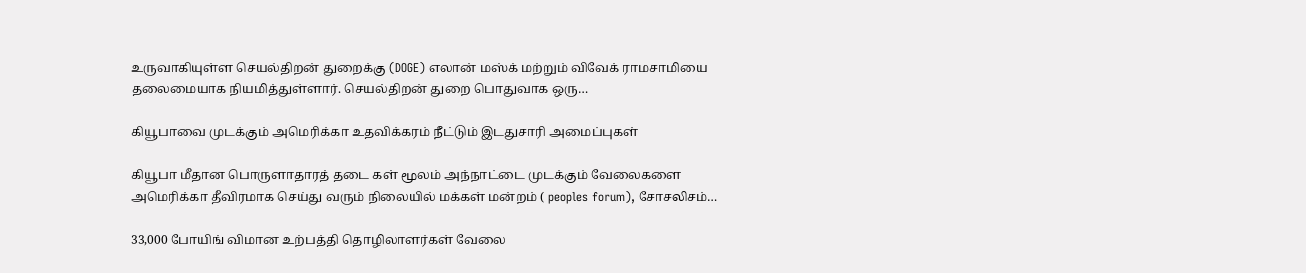உருவாகியுள்ள செயல்திறன் துறைக்கு (DOGE) எலான் மஸ்க் மற்றும் விவேக் ராமசாமியை தலைமையாக நியமித்துள்ளார். செயல்திறன் துறை பொதுவாக ஒரு…

கியூபாவை முடக்கும் அமெரிக்கா உதவிக்கரம் நீட்டும் இடதுசாரி அமைப்புகள்

கியூபா மீதான பொருளாதாரத் தடை கள் மூலம் அந்நாட்டை முடக்கும் வேலைகளை அமெரிக்கா தீவிரமாக செய்து வரும் நிலையில் மக்கள் மன்றம் ( peoples forum), சோசலிசம்…

33,000 போயிங் விமான உற்பத்தி தொழிலாளர்கள் வேலை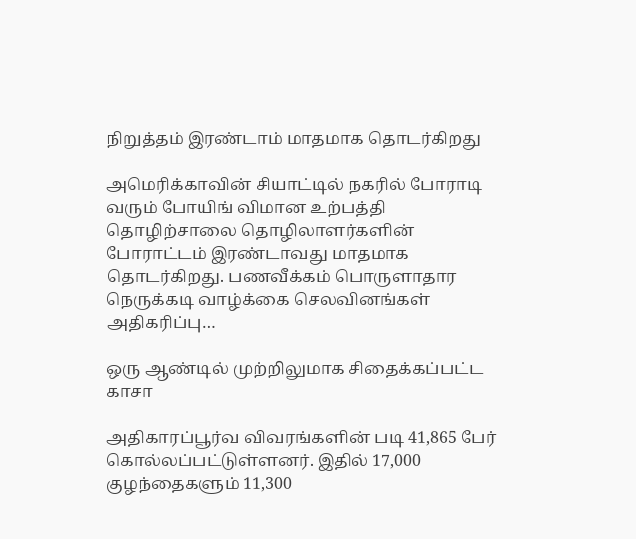நிறுத்தம் இரண்டாம் மாதமாக தொடர்கிறது

அமெரிக்காவின் சியாட்டில் நகரில் போராடி வரும் போயிங் விமான உற்பத்தி தொழிற்சாலை தொழிலாளர்களின் போராட்டம் இரண்டாவது மாதமாக தொடர்கிறது. பணவீக்கம் பொருளாதார நெருக்கடி வாழ்க்கை செலவினங்கள் அதிகரிப்பு…

ஒரு ஆண்டில் முற்றிலுமாக சிதைக்கப்பட்ட காசா

அதிகாரப்பூர்வ விவரங்களின் படி 41,865 பேர் கொல்லப்பட்டுள்ளனர். இதில் 17,000 குழந்தைகளும் 11,300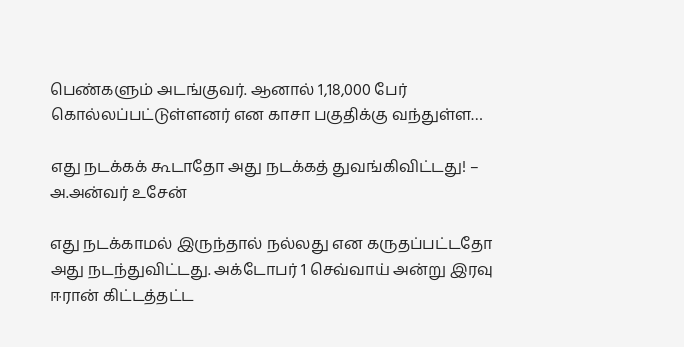பெண்களும் அடங்குவர். ஆனால் 1,18,000 பேர் கொல்லப்பட்டுள்ளனர் என காசா பகுதிக்கு வந்துள்ள…

எது நடக்கக் கூடாதோ அது நடக்கத் துவங்கிவிட்டது! – அ.அன்வர் உசேன்

எது நடக்காமல் இருந்தால் நல்லது என கருதப்பட்டதோ அது நடந்துவிட்டது. அக்டோபர் 1 செவ்வாய் அன்று இரவு ஈரான் கிட்டத்தட்ட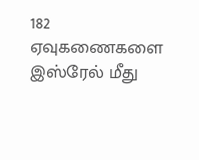182 ஏவுகணைகளை இஸ்ரேல் மீது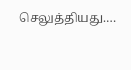செலுத்தியது.…